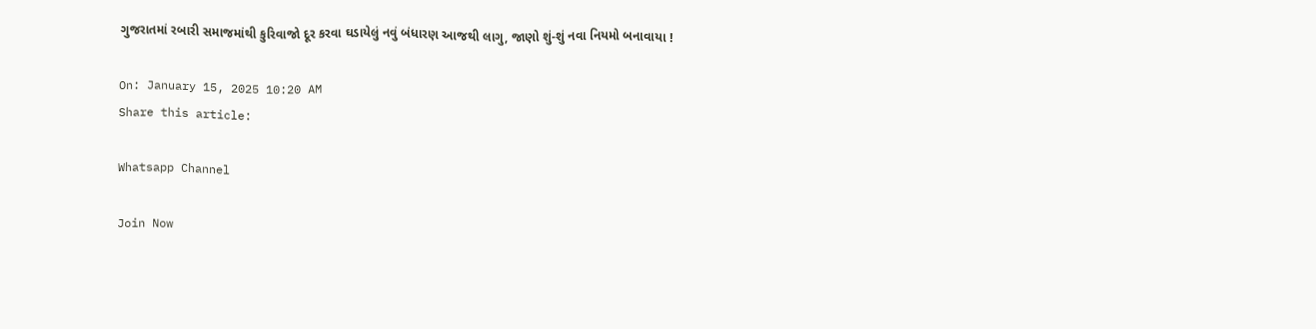ગુજરાતમાં રબારી સમાજમાંથી કુરિવાજો દૂર કરવા ઘડાયેલું નવું બંધારણ આજથી લાગુ, જાણો શું-શું નવા નિયમો બનાવાયા !

On: January 15, 2025 10:20 AM
Share this article:

Whatsapp Channel

Join Now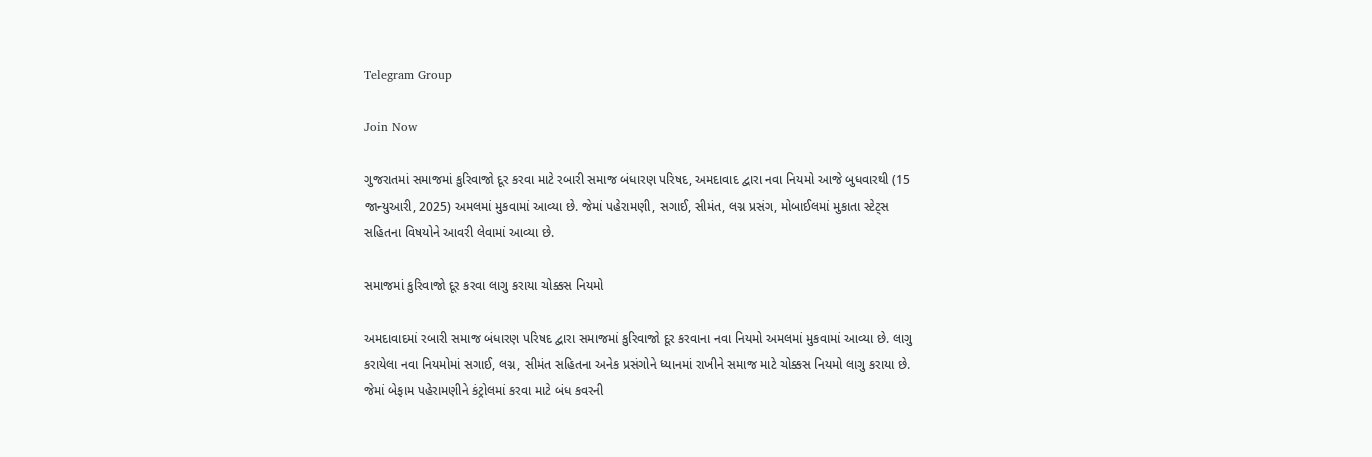Telegram Group

Join Now

ગુજરાતમાં સમાજમાં કુરિવાજો દૂર કરવા માટે રબારી સમાજ બંધારણ પરિષદ, અમદાવાદ દ્વારા નવા નિયમો આજે બુધવારથી (15 જાન્યુઆરી, 2025) અમલમાં મુકવામાં આવ્યા છે. જેમાં પહેરામણી, સગાઈ, સીમંત, લગ્ન પ્રસંગ, મોબાઈલમાં મુકાતા સ્ટેટ્સ સહિતના વિષયોને આવરી લેવામાં આવ્યા છે.

સમાજમાં કુરિવાજો દૂર કરવા લાગુ કરાયા ચોક્કસ નિયમો

અમદાવાદમાં રબારી સમાજ બંધારણ પરિષદ દ્વારા સમાજમાં કુરિવાજો દૂર કરવાના નવા નિયમો અમલમાં મુકવામાં આવ્યા છે. લાગુ કરાયેલા નવા નિયમોમાં સગાઈ, લગ્ન, સીમંત સહિતના અનેક પ્રસંગોને ધ્યાનમાં રાખીને સમાજ માટે ચોક્કસ નિયમો લાગુ કરાયા છે. જેમાં બેફામ પહેરામણીને કંટ્રોલમાં કરવા માટે બંધ કવરની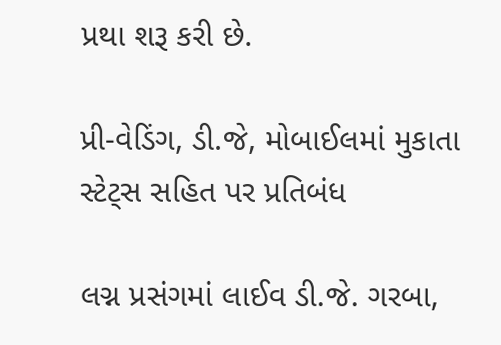પ્રથા શરૂ કરી છે.

પ્રી-વેડિંગ, ડી.જે, મોબાઈલમાં મુકાતા સ્ટેટ્સ સહિત પર પ્રતિબંધ

લગ્ન પ્રસંગમાં લાઈવ ડી.જે. ગરબા,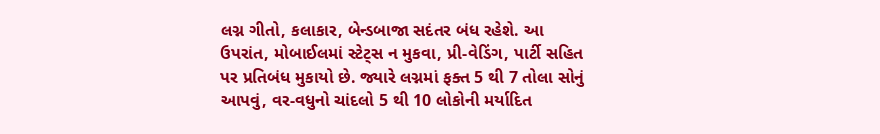લગ્ન ગીતો, કલાકાર, બેન્ડબાજા સદંતર બંધ રહેશે. આ ઉપરાંત, મોબાઈલમાં સ્ટેટ્સ ન મુકવા, પ્રી-વેડિંગ, પાર્ટી સહિત પર પ્રતિબંધ મુકાયો છે. જ્યારે લગ્નમાં ફક્ત 5 થી 7 તોલા સોનું આપવું, વર-વધુનો ચાંદલો 5 થી 10 લોકોની મર્યાદિત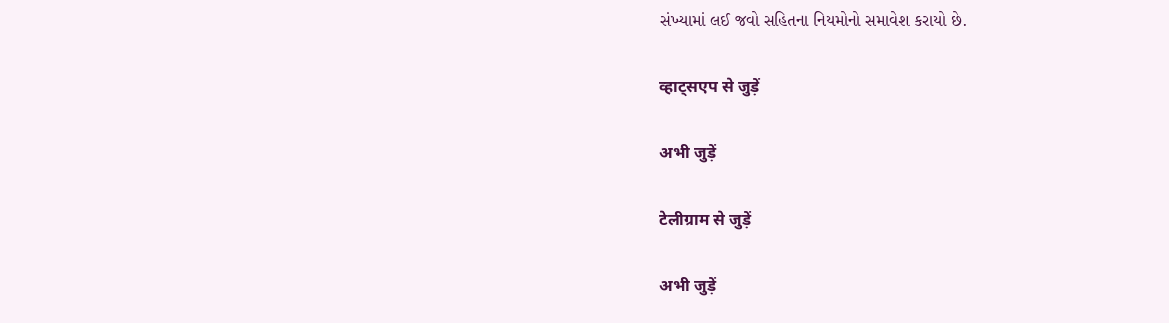સંખ્યામાં લઈ જવો સહિતના નિયમોનો સમાવેશ કરાયો છે.

व्हाट्सएप से जुड़ें

अभी जुड़ें

टेलीग्राम से जुड़ें

अभी जुड़ें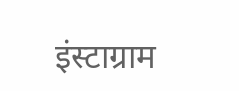इंस्टाग्राम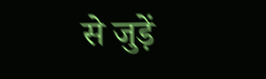से जुड़ें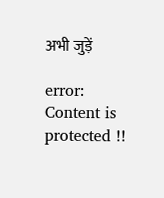अभी जुड़ें

error: Content is protected !!